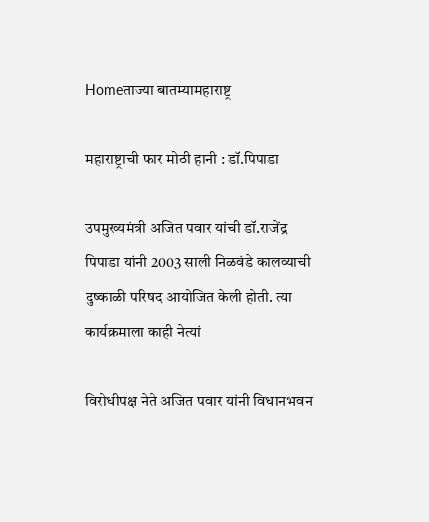Homeताज्या बातम्यामहाराष्ट्र

महाराष्ट्राची फार मोठी हानी : डॉ.पिपाडा

उपमुख्यमंत्री अजित पवार यांची डॉ.राजेंद्र पिपाडा यांनी 2003 साली निळवंडे कालव्याची दुष्काळी परिषद आयोजित केली होती. त्या कार्यक्रमाला काही नेत्यां

विरोधीपक्ष नेते अजित पवार यांनी विधानभवन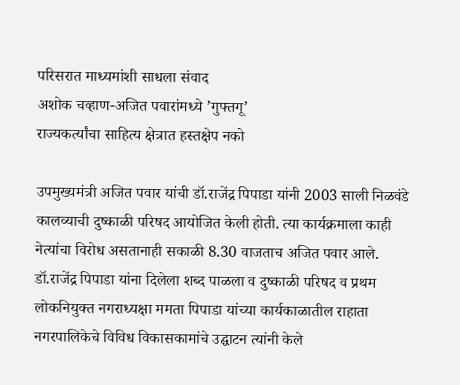परिसरात माध्यमांशी साधला संवाद
अशोक चव्हाण-अजित पवारांमध्ये ’गुफ्तगू’
राज्यकर्त्यांचा साहित्य क्षेत्रात हस्तक्षेप नको

उपमुख्यमंत्री अजित पवार यांची डॉ.राजेंद्र पिपाडा यांनी 2003 साली निळवंडे कालव्याची दुष्काळी परिषद आयोजित केली होती. त्या कार्यक्रमाला काही नेत्यांचा विरोध असतानाही सकाळी 8.30 वाजताच अजित पवार आले. डॉ.राजेंद्र पिपाडा यांना दिलेला शब्द पाळला व दुष्काळी परिषद व प्रथम लोकनियुक्त नगराध्यक्षा ममता पिपाडा यांच्या कार्यकाळातील राहाता नगरपालिकेचे विविध विकासकामांचे उद्घाटन त्यांनी केले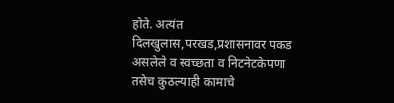होते. अत्यंत दिलखुलास,परखड,प्रशासनावर पकड असलेले व स्वच्छता व निटनेटकेपणा तसेच कुठल्याही कामाचे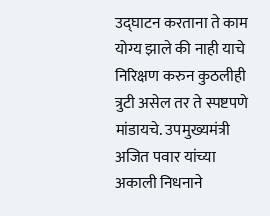उद्घाटन करताना ते काम योग्य झाले की नाही याचे निरिक्षण करुन कुठलीही त्रुटी असेल तर ते स्पष्टपणे मांडायचे. उपमुख्यमंत्री अजित पवार यांच्या अकाली निधनाने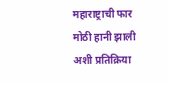महाराष्ट्राची फार मोठी हानी झाली अशी प्रतिक्रिया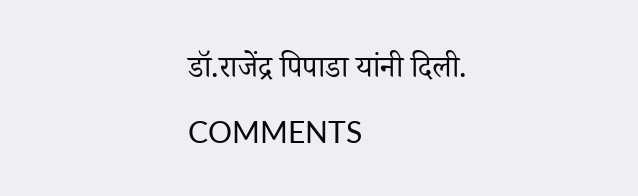डॉ.राजेंद्र पिपाडा यांनी दिली.

COMMENTS